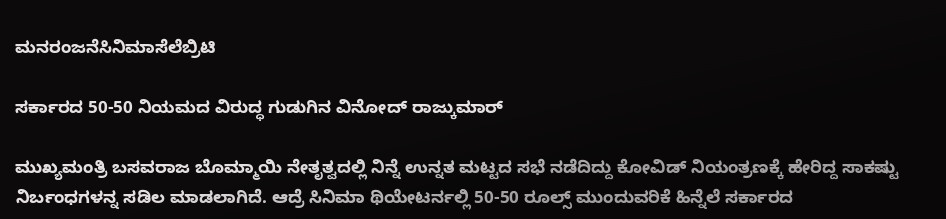ಮನರಂಜನೆಸಿನಿಮಾಸೆಲೆಬ್ರಿಟಿ

ಸರ್ಕಾರದ 50-50 ನಿಯಮದ ವಿರುದ್ಧ ಗುಡುಗಿನ ವಿನೋದ್ ರಾಜ್ಕುಮಾರ್

ಮುಖ್ಯಮಂತ್ರಿ ಬಸವರಾಜ ಬೊಮ್ಮಾಯಿ ನೇತೃತ್ವದಲ್ಲಿ ನಿನ್ನೆ ಉನ್ನತ ಮಟ್ಟದ ಸಭೆ ನಡೆದಿದ್ದು ಕೋವಿಡ್ ನಿಯಂತ್ರಣಕ್ಕೆ ಹೇರಿದ್ದ ಸಾಕಷ್ಟು ನಿರ್ಬಂಧಗಳನ್ನ ಸಡಿಲ ಮಾಡಲಾಗಿದೆ. ಆದ್ರೆ ಸಿನಿಮಾ ಥಿಯೇಟರ್ನಲ್ಲಿ 50-50 ರೂಲ್ಸ್ ಮುಂದುವರಿಕೆ ಹಿನ್ನೆಲೆ ಸರ್ಕಾರದ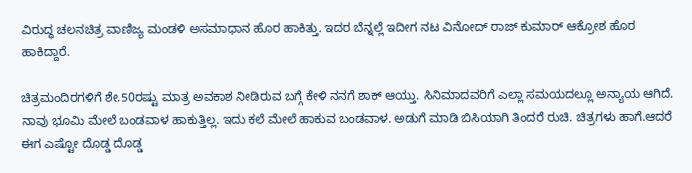ವಿರುದ್ಧ ಚಲನಚಿತ್ರ ವಾಣಿಜ್ಯ ಮಂಡಳಿ ಅಸಮಾಧಾನ ಹೊರ ಹಾಕಿತ್ತು. ಇದರ ಬೆನ್ನಲ್ಲೆ ಇದೀಗ ನಟ ವಿನೋದ್ ರಾಜ್ ಕುಮಾರ್ ಆಕ್ರೋಶ ಹೊರ ಹಾಕಿದ್ದಾರೆ.

ಚಿತ್ರಮಂದಿರಗಳಿಗೆ ಶೇ.50ರಷ್ಟು ಮಾತ್ರ ಅವಕಾಶ ನೀಡಿರುವ ಬಗ್ಗೆ ಕೇಳಿ ನನಗೆ ಶಾಕ್ ಆಯ್ತು. ಸಿನಿಮಾದವರಿಗೆ ಎಲ್ಲಾ ಸಮಯದಲ್ಲೂ ಅನ್ಯಾಯ ಆಗಿದೆ. ನಾವು ಭೂಮಿ ಮೇಲೆ ಬಂಡವಾಳ ಹಾಕುತ್ತಿಲ್ಲ. ಇದು ಕಲೆ ಮೇಲೆ ಹಾಕುವ ಬಂಡವಾಳ. ಅಡುಗೆ ಮಾಡಿ ಬಿಸಿಯಾಗಿ ತಿಂದರೆ ರುಚಿ. ಚಿತ್ರಗಳು ಹಾಗೆ.ಆದರೆ ಈಗ ಎಷ್ಟೋ ದೊಡ್ಡ ದೊಡ್ಡ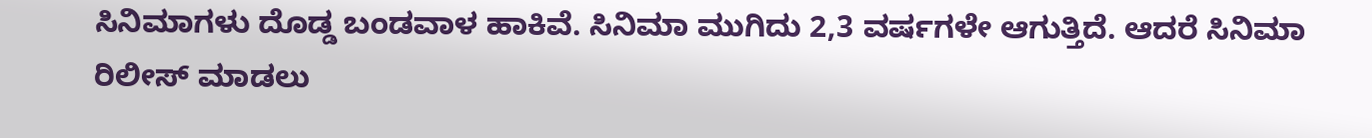ಸಿನಿಮಾಗಳು ದೊಡ್ಡ ಬಂಡವಾಳ ಹಾಕಿವೆ. ಸಿನಿಮಾ ಮುಗಿದು 2,3 ವರ್ಷಗಳೇ ಆಗುತ್ತಿದೆ. ಆದರೆ ಸಿನಿಮಾ ರಿಲೀಸ್ ಮಾಡಲು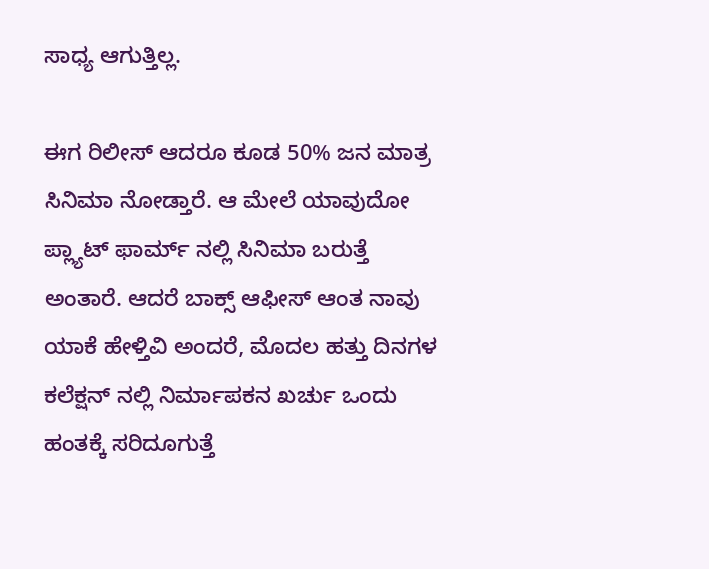ಸಾಧ್ಯ ಆಗುತ್ತಿಲ್ಲ.

ಈಗ ರಿಲೀಸ್ ಆದರೂ ಕೂಡ 50% ಜನ ಮಾತ್ರ ಸಿನಿಮಾ ನೋಡ್ತಾರೆ. ಆ ಮೇಲೆ ಯಾವುದೋ ಪ್ಲ್ಯಾಟ್ ಫಾರ್ಮ್ ನಲ್ಲಿ ಸಿನಿಮಾ ಬರುತ್ತೆ ಅಂತಾರೆ. ಆದರೆ ಬಾಕ್ಸ್ ಆಫೀಸ್ ಆಂತ ನಾವು ಯಾಕೆ ಹೇಳ್ತಿವಿ ಅಂದರೆ, ಮೊದಲ ಹತ್ತು ದಿನಗಳ ಕಲೆಕ್ಷನ್ ನಲ್ಲಿ ನಿರ್ಮಾಪಕನ ಖರ್ಚು ಒಂದು ಹಂತಕ್ಕೆ ಸರಿದೂಗುತ್ತೆ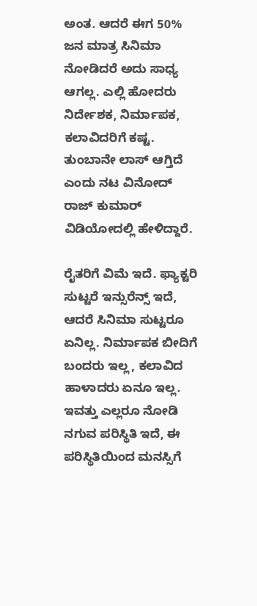ಅಂತ. ಆದರೆ ಈಗ 50% ಜನ ಮಾತ್ರ ಸಿನಿಮಾ ನೋಡಿದರೆ ಅದು ಸಾಧ್ಯ ಆಗಲ್ಲ. ಎಲ್ಲಿ ಹೋದರು ನಿರ್ದೇಶಕ, ನಿರ್ಮಾಪಕ, ಕಲಾವಿದರಿಗೆ ಕಷ್ಟ. ತುಂಬಾನೇ ಲಾಸ್ ಆಗ್ತಿದೆ ಎಂದು ನಟ ವಿನೋದ್ ರಾಜ್ ಕುಮಾರ್ ವಿಡಿಯೋದಲ್ಲಿ ಹೇಳಿದ್ದಾರೆ.

ರೈತರಿಗೆ ವಿಮೆ ಇದೆ. ಫ್ಯಾಕ್ಟರಿ ಸುಟ್ಟರೆ ಇನ್ಸುರೆನ್ಸ್ ಇದೆ, ಆದರೆ ಸಿನಿಮಾ ಸುಟ್ಟರೂ ಏನಿಲ್ಲ. ನಿರ್ಮಾಪಕ ಬೀದಿಗೆ ಬಂದರು ಇಲ್ಲ, ಕಲಾವಿದ ಹಾಳಾದರು ಏನೂ ಇಲ್ಲ. ಇವತ್ತು ಎಲ್ಲರೂ ನೋಡಿ ನಗುವ ಪರಿಸ್ಥಿತಿ ಇದೆ, ಈ ಪರಿಸ್ಥಿತಿಯಿಂದ ಮನಸ್ಸಿಗೆ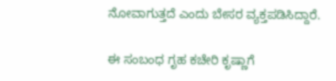ನೋವಾಗುತ್ತದೆ ಎಂದು ಬೇಸರ ವ್ಯಕ್ತಪಡಿಸಿದ್ದಾರೆ.

ಈ ಸಂಬಂಧ ಗೃಹ ಕಚೇರಿ ಕೃಷ್ಣಾಗೆ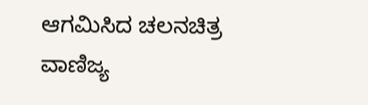ಆಗಮಿಸಿದ ಚಲನಚಿತ್ರ ವಾಣಿಜ್ಯ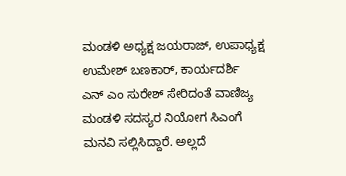ಮಂಡಳಿ ಅಧ್ಯಕ್ಷ ಜಯರಾಜ್, ಉಪಾಧ್ಯಕ್ಷ ಉಮೇಶ್ ಬಣಕಾರ್, ಕಾರ್ಯದರ್ಶಿ ಎನ್ ಎಂ ಸುರೇಶ್ ಸೇರಿದಂತೆ ವಾಣಿಜ್ಯ ಮಂಡಳಿ ಸದಸ್ಯರ ನಿಯೋಗ ಸಿಎಂಗೆ ಮನವಿ ಸಲ್ಲಿಸಿದ್ದಾರೆ. ಅಲ್ಲದೆ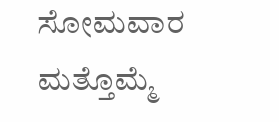ಸೋಮವಾರ ಮತ್ತೊಮ್ಮೆ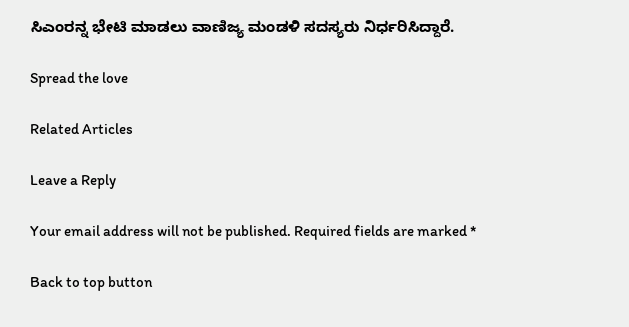ಸಿಎಂರನ್ನ ಭೇಟಿ ಮಾಡಲು ವಾಣಿಜ್ಯ ಮಂಡಳಿ ಸದಸ್ಯರು ನಿರ್ಧರಿಸಿದ್ದಾರೆ.

Spread the love

Related Articles

Leave a Reply

Your email address will not be published. Required fields are marked *

Back to top button